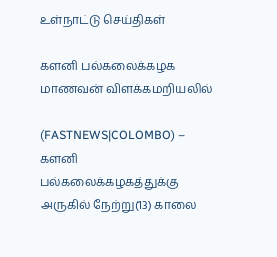உள்நாட்டு செய்திகள்

களனி பல்கலைக்கழக மாணவன் விளக்கமறியலில்

(FASTNEWS|COLOMBO) – களனி பல்கலைக்கழகத்துக்கு அருகில் நேற்று(13) காலை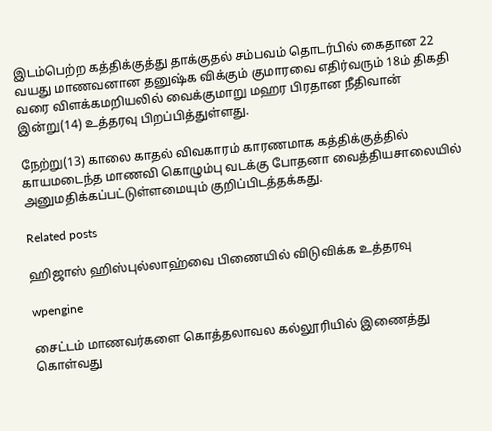இடம்பெற்ற கத்திக்குத்து தாக்குதல் சம்பவம் தொடர்பில் கைதான 22 வயது மாணவனான தனுஷ்க விக்கும் குமாரவை எதிர்வரும் 18ம் திகதி வரை விளக்கமறியலில் வைக்குமாறு மஹர பிரதான நீதிவான் இன்று(14) உத்தரவு பிறப்பித்துள்ளது.

நேற்று(13) காலை காதல் விவகாரம் காரணமாக கத்திக்குத்தில் காயமடைந்த மாணவி கொழும்பு வடக்கு போதனா வைத்தியசாலையில் அனுமதிக்கப்பட்டுள்ளமையும் குறிப்பிடத்தக்கது.

Related posts

ஹிஜாஸ் ஹிஸ்புல்லாஹ்வை பிணையில் விடுவிக்க உத்தரவு

wpengine

சைட்டம் மாணவர்களை கொத்தலாவல கல்லூரியில் இணைத்து கொள்வது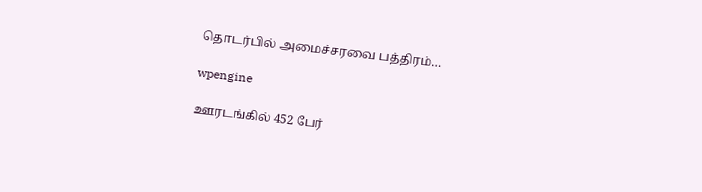தொடர்பில் அமைச்சரவை பத்திரம்…

wpengine

ஊரடங்கில் 452 பேர்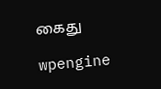கைது

wpengine